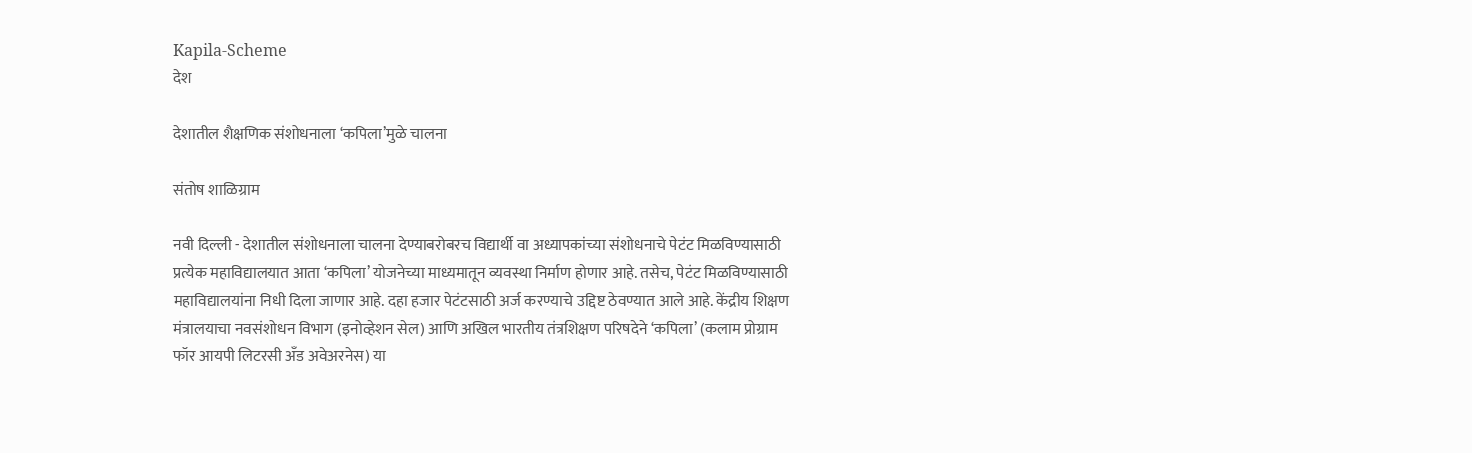Kapila-Scheme
देश

देशातील शैक्षणिक संशोधनाला ‘कपिला’मुळे चालना

संतोष शाळिग्राम

नवी दिल्ली - देशातील संशोधनाला चालना देण्याबरोबरच विद्यार्थी वा अध्यापकांच्या संशोधनाचे पेटंट मिळविण्यासाठी प्रत्येक महाविद्यालयात आता ‘कपिला’ योजनेच्या माध्यमातून व्यवस्था निर्माण होणार आहे. तसेच, पेटंट मिळविण्यासाठी महाविद्यालयांना निधी दिला जाणार आहे. दहा हजार पेटंटसाठी अर्ज करण्याचे उद्दिष्ट ठेवण्यात आले आहे. केंद्रीय शिक्षण मंत्रालयाचा नवसंशोधन विभाग (इनोव्हेशन सेल) आणि अखिल भारतीय‌ तंत्रशिक्षण परिषदेने ‘कपिला’ (कलाम प्रोग्राम फॉर आयपी लिटरसी अँड अवेअरनेस) या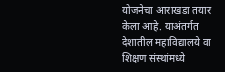योजनेचा आराखडा तयार केला आहे. याअंतर्गत देशातील महाविद्यालये वा शिक्षण संस्थांमध्ये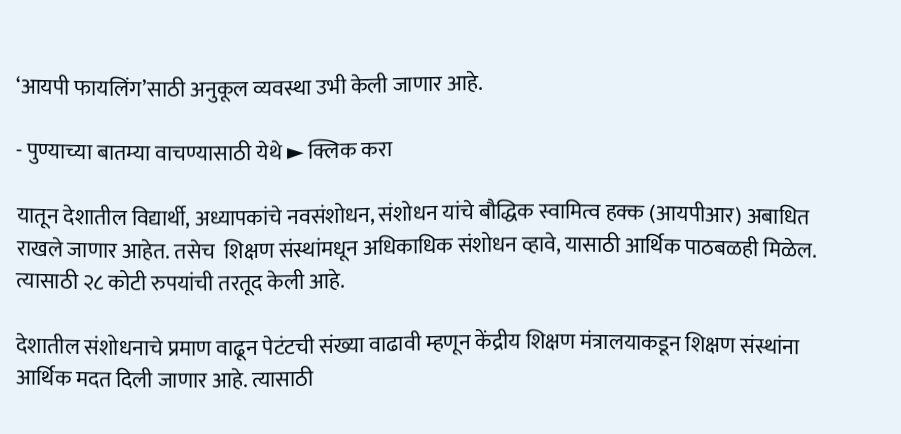‘आयपी फायलिंग’साठी अनुकूल व्यवस्था उभी केली जाणार आहे.

- पुण्याच्या बातम्या वाचण्यासाठी येथे ► क्लिक करा

यातून देशातील विद्यार्थी, अध्यापकांचे नवसंशोधन, संशोधन यांचे बौद्धिक स्वामित्व हक्क (आयपीआर) अबाधित राखले जाणार आहेत. तसेच  शिक्षण संस्थांमधून अधिकाधिक संशोधन व्हावे, यासाठी आर्थिक पाठबळही मिळेल. त्यासाठी २८ कोटी रुपयांची‌ तरतूद केली आहे.

देशातील संशोधनाचे प्रमाण वाढून पेटंटची संख्या वाढावी म्हणून केंद्रीय शिक्षण मंत्रालयाकडून शिक्षण संस्थांना आर्थिक मदत दिली जाणार आहे. त्यासाठी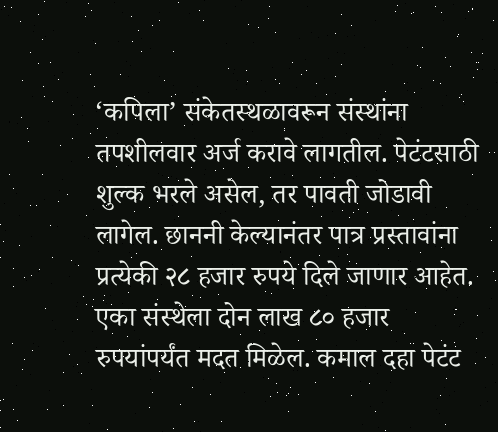‘कपिला’ संकेतस्थळावरून संस्थांना तपशीलवार अर्ज करावे लागतील. पेटंटसाठी शुल्क भरले असेल, तर पावती जोडावी लागेल. छाननी केल्यानंतर पात्र प्रस्तावांना प्रत्येकी २८ हजार रुपये दिले जाणार आहेत. एका संस्थेला दोन लाख ८० हजार रुपयांपर्यंत मदत मिळेल. कमाल दहा पेटंट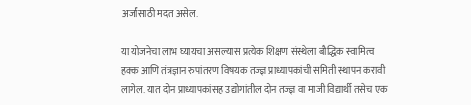अर्जांसाठी मदत असेल.

या योजनेचा लाभ घ्यायचा असल्यास प्रत्येक शिक्षण संस्थेला बौद्धिक स्वामित्व हक्क आणि तंत्रज्ञान रुपांतरण विषयक तज्ज्ञ प्राध्यापकांची समिती स्थापन करावी लागेल. यात दोन प्राध्यापकांसह उद्योगांतील दोन तज्ज्ञ वा माजी विद्यार्थी तसेच एक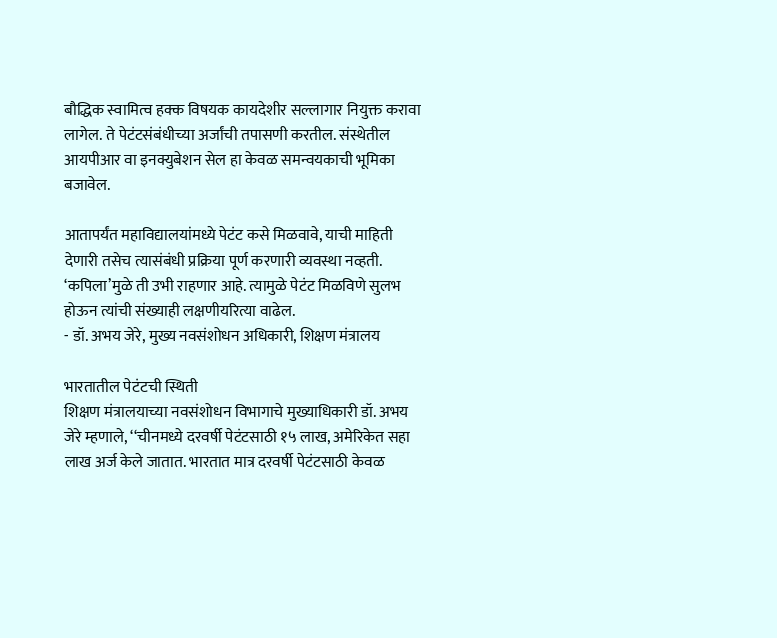बौद्धिक स्वामित्व हक्क विषयक कायदेशीर सल्लागार नियुक्त करावा लागेल. ते पेटंटसंबंधीच्या अर्जांची‌ तपासणी करतील. संस्थेतील आयपीआर वा इनक्युबेशन सेल हा केवळ समन्वयकाची भूमिका बजावेल.

आतापर्यंत महाविद्यालयांमध्ये पेटंट कसे मिळवावे, याची माहिती देणारी तसेच त्यासंबंधी प्रक्रिया पूर्ण करणारी व्यवस्था नव्हती. ‘कपिला’मुळे ती उभी राहणार आहे. त्यामुळे पेटंट मिळविणे सुलभ होऊन त्यांची संख्याही लक्षणीयरित्या वाढेल.
- डॉ. अभय जेरे, मुख्य नवसंशोधन अधिकारी, शिक्षण मंत्रालय

भारतातील पेटंटची स्थिती
शिक्षण मंत्रालयाच्या नवसंशोधन विभागाचे मुख्याधिकारी डॉ. अभय जेरे म्हणाले, ‘‘चीनमध्ये दरवर्षी पेटंटसाठी १५ लाख, अमेरिकेत सहा लाख अर्ज‌ केले जातात. भारतात मात्र दरवर्षी पेटंटसाठी केवळ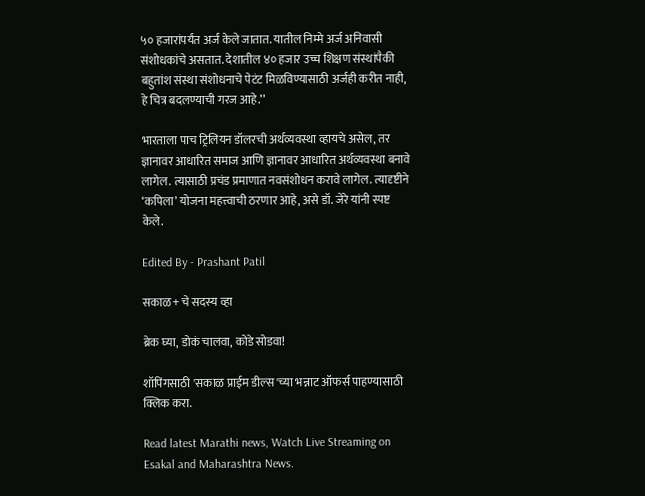५० हजारांपर्यंत अर्ज‌ केले जातात. यातील निम्मे अर्ज अनिवासी संशोधकांचे असतात. देशातील ४० हजार उच्च शिक्षण संस्थांपैकी बहुतांश संस्था संशोधनाचे पेटंट मिळविण्यासाठी अर्जही करीत नाही, हे चित्र बदलण्याची गरज आहे.’’

भारताला पाच ट्रिलियन डॉलरची अर्थव्यवस्था व्हायचे असेल, तर ज्ञानावर आधारित समाज आणि ज्ञानावर आधारित अर्थव्यवस्था बनावे लागेल. त्यासाठी प्रचंड प्रमाणात नवसंशोधन करावे लागेल. त्यादृष्टीने ‘कपिला’ योजना महत्त्वाची ठरणार आहे, असे डॉ. जेरे यांनी स्पष्ट केले.

Edited By - Prashant Patil

सकाळ+ चे सदस्य व्हा

ब्रेक घ्या, डोकं चालवा, कोडे सोडवा!

शॉपिंगसाठी 'सकाळ प्राईम डील्स'च्या भन्नाट ऑफर्स पाहण्यासाठी क्लिक करा.

Read latest Marathi news, Watch Live Streaming on Esakal and Maharashtra News.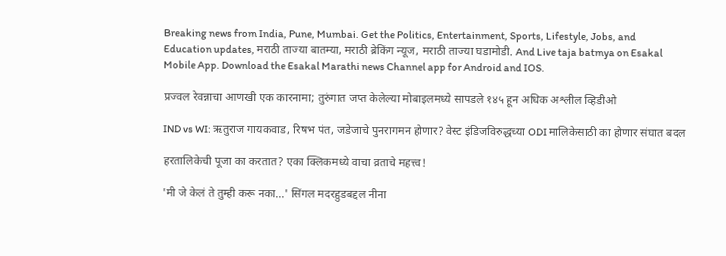Breaking news from India, Pune, Mumbai. Get the Politics, Entertainment, Sports, Lifestyle, Jobs, and Education updates, मराठी ताज्या बातम्या, मराठी ब्रेकिंग न्यूज, मराठी ताज्या घडामोडी. And Live taja batmya on Esakal Mobile App. Download the Esakal Marathi news Channel app for Android and IOS.

प्रज्वल रेवन्नाचा आणखी एक कारनामा; तुरुंगात जप्त केलेल्या मोबाइलमध्ये सापडले १४५ हून अधिक अश्लील व्हिडीओ

IND vs WI: ऋतुराज गायकवाड, रिषभ पंत, जडेजाचे पुनरागमन होणार? वेस्ट इंडिजविरुद्धच्या ODI मालिकेसाठी का होणार संघात बदल

हरतालिकेची पूजा का करतात? एका क्लिकमध्ये वाचा व्रताचे महत्त्व!

'मी जे केलं ते तुम्ही करू नका...' सिंगल मदरहुडबद्दल नीना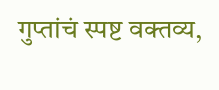गुप्तांचं स्पष्ट वक्तव्य,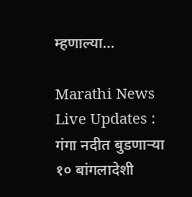म्हणाल्या...

Marathi News Live Updates : गंगा नदीत बुडणाऱ्या १० बांगलादेशी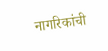नागरिकांची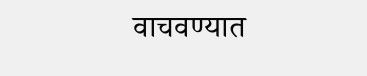वाचवण्यात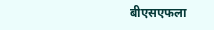बीएसएफला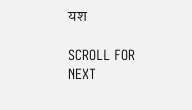यश

SCROLL FOR NEXT